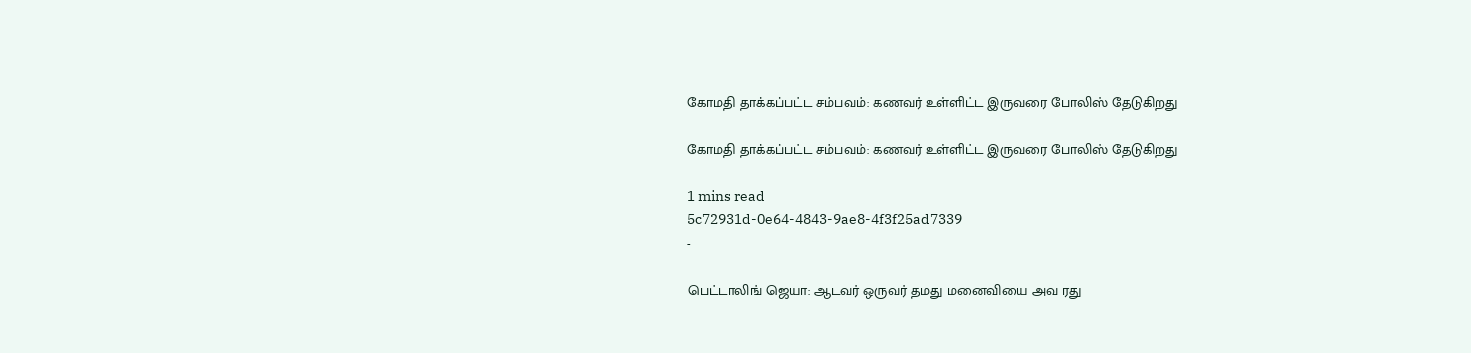கோமதி தாக்கப்பட்ட சம்பவம்: கணவர் உள்ளிட்ட இருவரை போலிஸ் தேடுகிறது

கோமதி தாக்கப்பட்ட சம்பவம்: கணவர் உள்ளிட்ட இருவரை போலிஸ் தேடுகிறது

1 mins read
5c72931d-0e64-4843-9ae8-4f3f25ad7339
-

பெட்டாலிங் ஜெயா: ஆடவர் ஒருவர் தமது மனைவியை அவ ரது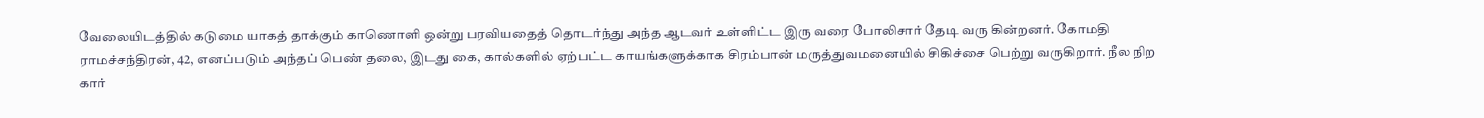வேலையிடத்தில் கடுமை யாகத் தாக்கும் காணொளி ஒன்று பரவியதைத் தொடர்ந்து அந்த ஆடவர் உள்ளிட்ட இரு வரை போலிசார் தேடி வரு கின்றனர். கோமதி ராமச்சந்திரன், 42, எனப்படும் அந்தப் பெண் தலை, இடது கை, கால்களில் ஏற்பட்ட காயங்களுக்காக சிரம்பான் மருத்துவமனையில் சிகிச்சை பெற்று வருகிறார். நீல நிற கார்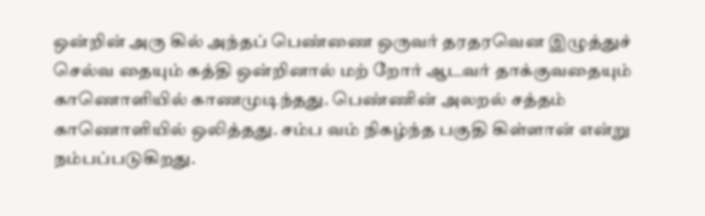ஒன்றின் அரு கில் அந்தப் பெண்ணை ஒருவர் தரதரவென இழுத்துச் செல்வ தையும் கத்தி ஒன்றினால் மற் றோர் ஆடவர் தாக்குவதையும் காணொளியில் காணமுடிந்தது. பெண்ணின் அலறல் சத்தம் காணொளியில் ஒலித்தது. சம்ப வம் நிகழ்ந்த பகுதி கிள்ளான் என்று நம்பப்படுகிறது.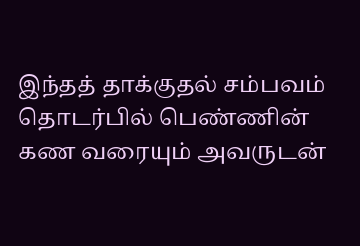இந்தத் தாக்குதல் சம்பவம் தொடர்பில் பெண்ணின் கண வரையும் அவருடன்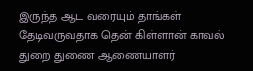இருந்த ஆட வரையும் தாங்கள் தேடிவருவதாக தென் கிள்ளான் காவல் துறை துணை ஆணையாளர்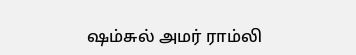ஷம்சுல் அமர் ராம்லி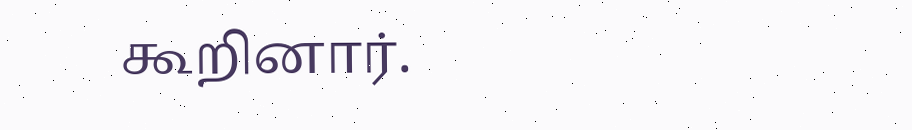கூறினார்.